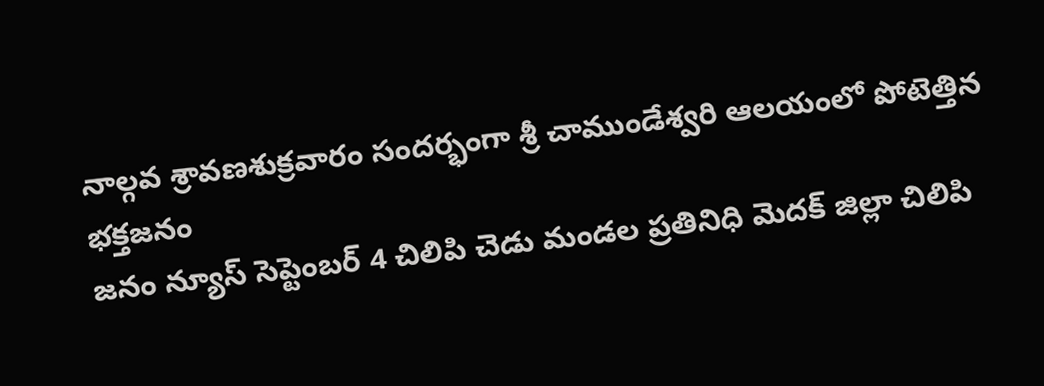నాల్గవ శ్రావణశుక్రవారం సందర్భంగా శ్రీ చాముండేశ్వరి ఆలయంలో పోటెత్తిన భక్తజనం
జనం న్యూస్ సెప్టెంబర్ 4 చిలిపి చెడు మండల ప్రతినిధి మెదక్ జిల్లా చిలిపి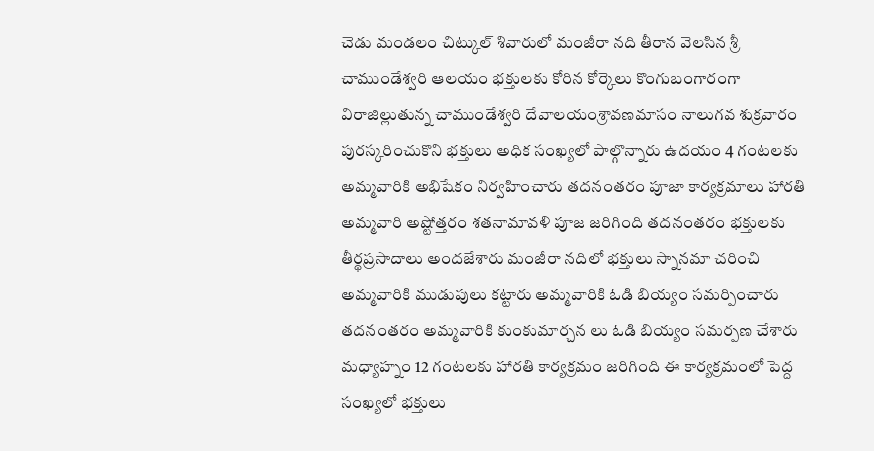చెడు మండలం చిట్కుల్ శివారులో మంజీరా నది తీరాన వెలసిన శ్రీ చాముండేశ్వరి ఆలయం భక్తులకు కోరిన కోర్కెలు కొంగుబంగారంగా విరాజిల్లుతున్న చాముండేశ్వరి దేవాలయంశ్రావణమాసం నాలుగవ శుక్రవారం పురస్కరించుకొని భక్తులు అధిక సంఖ్యలో పాల్గొన్నారు ఉదయం 4 గంటలకు అమ్మవారికి అభిషేకం నిర్వహించారు తదనంతరం పూజా కార్యక్రమాలు హారతి అమ్మవారి అష్టోత్తరం శతనామావళి పూజ జరిగింది తదనంతరం భక్తులకు తీర్థప్రసాదాలు అందజేశారు మంజీరా నదిలో భక్తులు స్నానమా చరించి అమ్మవారికి ముడుపులు కట్టారు అమ్మవారికి ఓడి బియ్యం సమర్పించారు తదనంతరం అమ్మవారికి కుంకుమార్చన లు ఓడి బియ్యం సమర్పణ చేశారు మధ్యాహ్నం 12 గంటలకు హారతి కార్యక్రమం జరిగింది ఈ కార్యక్రమంలో పెద్ద సంఖ్యలో భక్తులు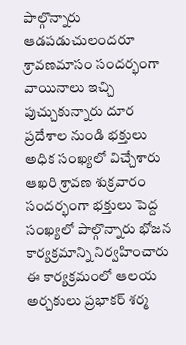పాల్గొన్నారు ఆడపడుచులందరూ శ్రావణమాసం సందర్భంగా వాయినాలు ఇచ్చి పుచ్చుకున్నారు దూర ప్రదేశాల నుండి భక్తులు అధిక సంఖ్యలో విచ్చేశారు ఆఖరి శ్రావణ శుక్రవారం సందర్భంగా భక్తులు పెద్ద సంఖ్యలో పాల్గొన్నారు భోజన కార్యక్రమాన్ని నిర్వహించారు ఈ కార్యక్రమంలో ఆలయ అర్చకులు ప్రభాకర్ శర్మ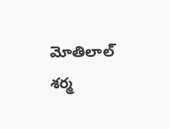మోతిలాల్ శర్మ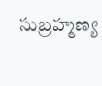సుబ్రహ్మణ్య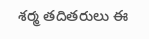శర్మ తదితరులు ఈ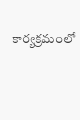కార్యక్రమంలో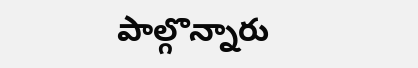పాల్గొన్నారు